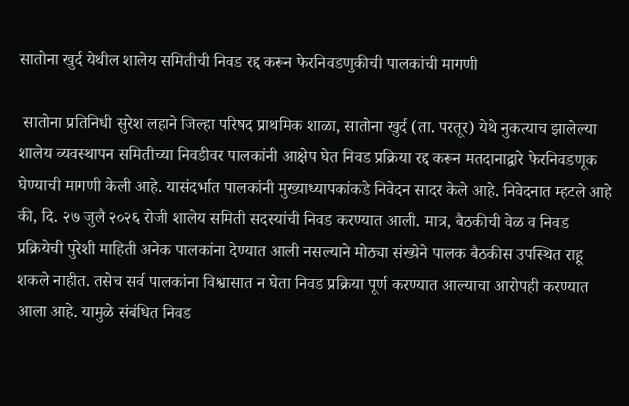सातोना खुर्द येथील शालेय समितीची निवड रद्द करून फेरनिवडणुकीची पालकांची मागणी

 सातोना प्रतिनिधी सुरेश लहाने जिल्हा परिषद प्राथमिक शाळा, सातोना खुर्द (ता. परतूर) येथे नुकत्याच झालेल्या शालेय व्यवस्थापन समितीच्या निवडीवर पालकांनी आक्षेप घेत निवड प्रक्रिया रद्द करून मतदानाद्वारे फेरनिवडणूक घेण्याची मागणी केली आहे. यासंदर्भात पालकांनी मुख्याध्यापकांकडे निवेदन सादर केले आहे. निवेदनात म्हटले आहे की, दि. २७ जुलै २०२६ रोजी शालेय समिती सदस्यांची निवड करण्यात आली. मात्र, बैठकीची वेळ व निवड प्रक्रियेची पुरेशी माहिती अनेक पालकांना देण्यात आली नसल्याने मोठ्या संख्येने पालक बैठकीस उपस्थित राहू शकले नाहीत. तसेच सर्व पालकांना विश्वासात न घेता निवड प्रक्रिया पूर्ण करण्यात आल्याचा आरोपही करण्यात आला आहे. यामुळे संबंधित निवड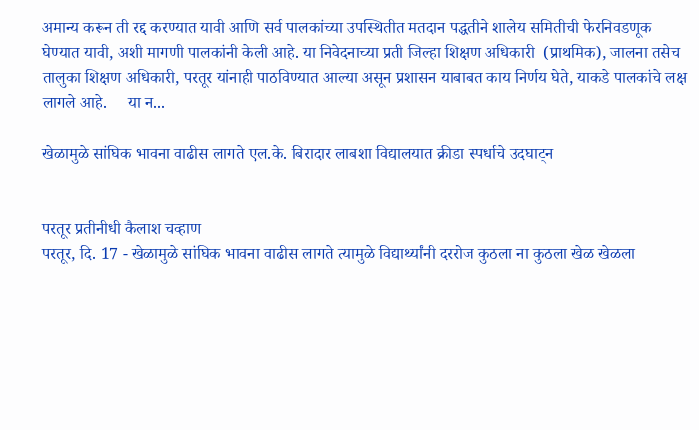अमान्य करून ती रद्द करण्यात यावी आणि सर्व पालकांच्या उपस्थितीत मतदान पद्धतीने शालेय समितीची फेरनिवडणूक घेण्यात यावी, अशी मागणी पालकांनी केली आहे. या निवेदनाच्या प्रती जिल्हा शिक्षण अधिकारी  (प्राथमिक), जालना तसेच तालुका शिक्षण अधिकारी, परतूर यांनाही पाठविण्यात आल्या असून प्रशासन याबाबत काय निर्णय घेते, याकडे पालकांचे लक्ष लागले आहे.     या न...

खेळामुळे सांघिक भावना वाढीस लागते एल.के. बिरादार लाबशा विद्यालयात क्रीडा स्पर्धाचे उदघाट्न


परतूर प्रतीनीधी कैलाश चव्हाण
परतूर, दि. 17 - खेळामुळे सांघिक भावना वाढीस लागते त्यामुळे विद्यार्थ्यांनी दररोज कुठला ना कुठला खेळ खेळला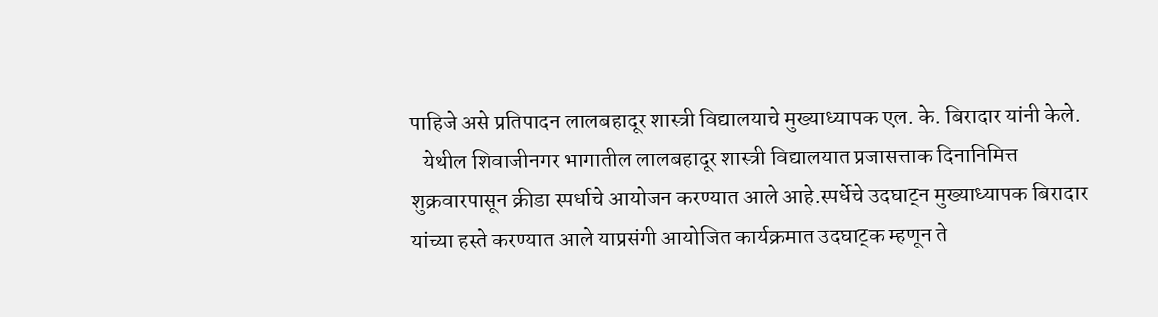पाहिजे असे प्रतिपादन लालबहादूर शास्त्री विद्यालयाचे मुख्याध्यापक एल. के. बिरादार यांनी केले.
   येथील शिवाजीनगर भागातील लालबहादूर शास्त्री विद्यालयात प्रजासत्ताक दिनानिमित्त शुक्रवारपासून क्रीडा स्पर्धाचे आयोजन करण्यात आले आहे.स्पर्धेचे उदघाट्न मुख्याध्यापक बिरादार यांच्या हस्ते करण्यात आले याप्रसंगी आयोजित कार्यक्रमात उदघाट्क म्हणून ते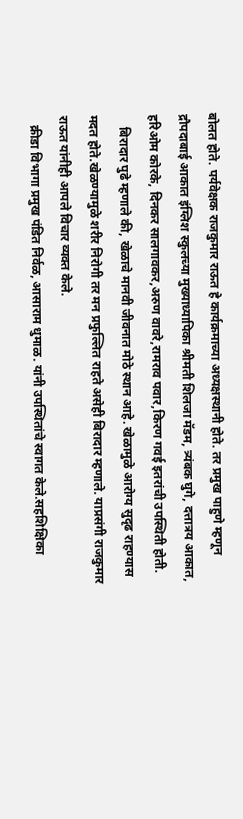बोलत होते. पर्यवेक्षक राजकुमार राऊत हे कार्यक्रमाच्या अध्यक्षस्थानी होते. तर प्रमुख पाहुणे म्हणून द्रौपदाबाई आकात इंग्लिश स्कुलच्या मुख्याध्यापिका श्रीमती शिलजा मॅडम, त्र्यंबक घुगे, दत्तात्रय आकात, हरिओम कोरके, दिनकर सालगावकर,अरुण वावरे,रामराव पवार,किरण गवई इतरांची उपस्थिती होती.
    बिरादार पुढे म्हणाले की, खेळाचे मानवी जीवनात मोठे स्थान आहे. खेळामुळे आरोग्य सुदृढ राहण्यास मदत होते.खेळण्यामुळे शरीर निरोगी तर मन प्रफुल्लित राहते असेही बिरादार म्हणाले. याप्रसंगी राजकुमार राऊत यांनीही आपले विचार व्यक्त केले.
   क्रीडा विभागा प्रमुख पंडित निर्वळ, आसाराम धुमाळ. यांनी उपस्थितांचे स्वागत केले.सहशिक्षिका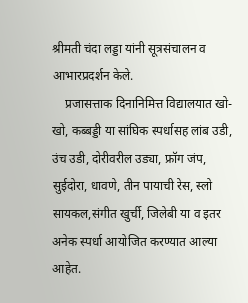श्रीमती चंदा लड्डा यांनी सूत्रसंचालन व आभारप्रदर्शन केले.
    प्रजासत्ताक दिनानिमित्त विद्यालयात खो-खो, कब्बड्डी या सांघिक स्पर्धासह लांब उडी, उंच उडी, दोरीवरील उड्या, फ्रॉग जंप, सुईदोरा, धावणे, तीन पायाची रेस, स्लो सायकल,संगीत खुर्ची, जिलेबी या व इतर अनेक स्पर्धा आयोजित करण्यात आल्या आहेत.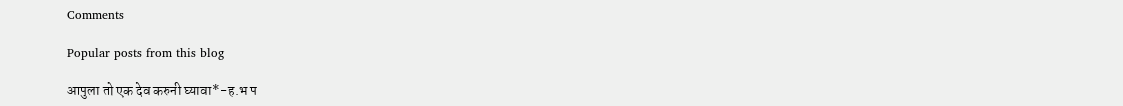Comments

Popular posts from this blog

आपुला तो एक देव करुनी घ्यावा*-ह.भ प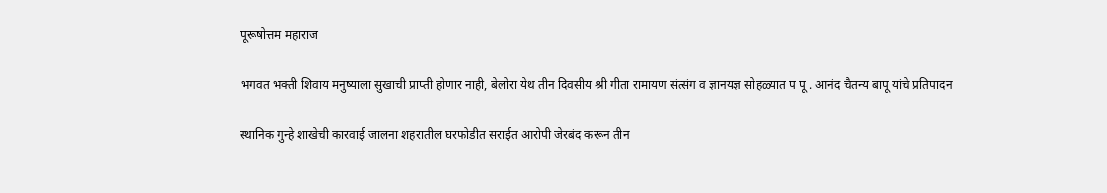पूरूषोत्तम महाराज

भगवत भक्ती शिवाय मनुष्याला सुखाची प्राप्ती होणार नाही, बेलोरा येथ तीन दिवसीय श्री गीता रामायण संत्संग व ज्ञानयज्ञ सोहळ्यात प पू . आनंद चैतन्य बापू यांचे प्रतिपादन

स्थानिक गुन्हे शाखेची कारवाई जालना शहरातील घरफोडीत सराईत आरोपी जेरबंद करून तीन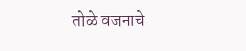तोळे वजनाचे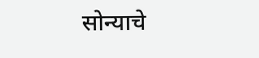सोन्याचे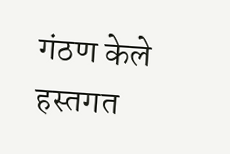गंठण केले हस्तगत